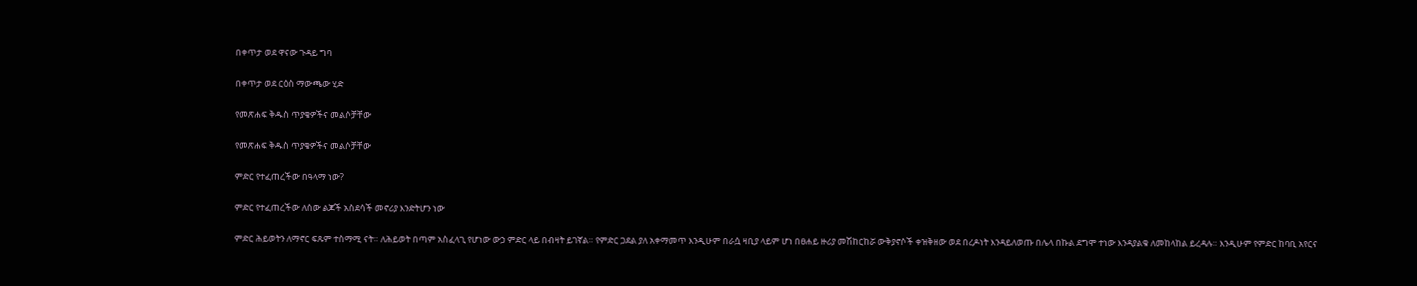በቀጥታ ወደ ዋናው ጉዳይ ግባ

በቀጥታ ወደ ርዕስ ማውጫው ሂድ

የመጽሐፍ ቅዱስ ጥያቄዎችና መልሶቻቸው

የመጽሐፍ ቅዱስ ጥያቄዎችና መልሶቻቸው

ምድር የተፈጠረችው በዓላማ ነው?

ምድር የተፈጠረችው ለሰው ልጆች አስደሳች መኖሪያ እንድትሆን ነው

ምድር ሕይወትን ለማኖር ፍጹም ተስማሚ ናት። ለሕይወት በጣም አስፈላጊ የሆነው ውኃ ምድር ላይ በብዛት ይገኛል። የምድር ጋደል ያለ አቀማመጥ እንዲሁም በራሷ ዛቢያ ላይም ሆነ በፀሐይ ዙሪያ መሽከርከሯ ውቅያኖሶች ቀዝቅዘው ወደ በረዶነት እንዳይለወጡ በሌላ በኩል ደግሞ ተነው እንዳያልቁ ለመከላከል ይረዳሉ። እንዲሁም የምድር ከባቢ አየርና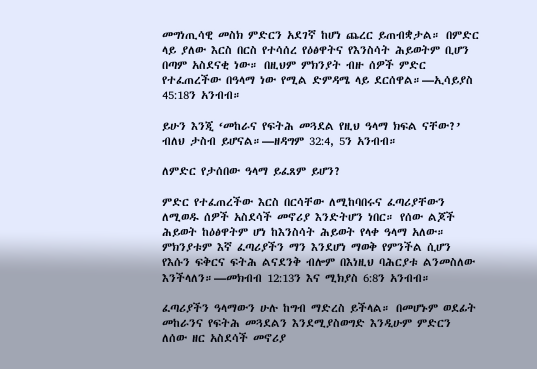መግነጢሳዊ መስክ ምድርን አደገኛ ከሆነ ጨረር ይጠብቋታል። በምድር ላይ ያለው እርስ በርስ የተሳሰረ የዕፅዋትና የእንስሳት ሕይወትም ቢሆን በጣም አስደናቂ ነው። በዚህም ምክንያት ብዙ ሰዎች ምድር የተፈጠረችው በዓላማ ነው የሚል ድምዳሜ ላይ ደርሰዋል።—ኢሳይያስ 45:18ን አንብብ።

ይሁን እንጂ ‘መከራና የፍትሕ መጓደል የዚህ ዓላማ ክፍል ናቸው?’ ብለህ ታስብ ይሆናል።—ዘዳግም 32:4, 5ን አንብብ።

ለምድር የታሰበው ዓላማ ይፈጸም ይሆን?

ምድር የተፈጠረችው እርስ በርሳቸው ለሚከባበሩና ፈጣሪያቸውን ለሚወዱ ሰዎች አስደሳች መኖሪያ እንድትሆን ነበር። የሰው ልጆች ሕይወት ከዕፅዋትም ሆነ ከእንስሳት ሕይወት የላቀ ዓላማ አለው። ምክንያቱም እኛ ፈጣሪያችን ማን እንደሆነ ማወቅ የምንችል ሲሆን የእሱን ፍቅርና ፍትሕ ልናደንቅ ብሎም በእነዚህ ባሕርያቱ ልንመስለው እንችላለን።—መክብብ 12:13ን እና ሚክያስ 6:8ን አንብብ።

ፈጣሪያችን ዓላማውን ሁሉ ከግብ ማድረስ ይችላል። በመሆኑም ወደፊት መከራንና የፍትሕ መጓደልን እንደሚያስወግድ እንዲሁም ምድርን ለሰው ዘር አስደሳች መኖሪያ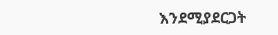እንደሚያደርጋት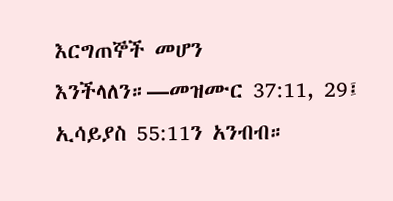እርግጠኞች መሆን እንችላለን።—መዝሙር 37:11, 29፤ ኢሳይያስ 55:11ን አንብብ።